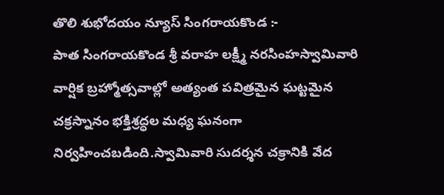తొలి శుభోదయం న్యూస్ సింగరాయకొండ :-
పాత సింగరాయకొండ శ్రీ వరాహ లక్ష్మీ నరసింహస్వామివారి వార్షిక బ్రహ్మోత్సవాల్లో అత్యంత పవిత్రమైన ఘట్టమైన చక్రస్నానం భక్తిశ్రద్ధల మధ్య ఘనంగా నిర్వహించబడింది.స్వామివారి సుదర్శన చక్రానికి వేద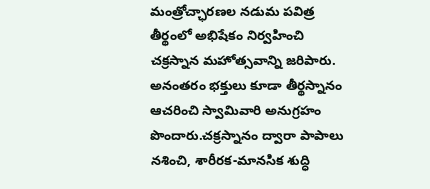మంత్రోచ్ఛారణల నడుమ పవిత్ర తీర్థంలో అభిషేకం నిర్వహించి చక్రస్నాన మహోత్సవాన్ని జరిపారు. అనంతరం భక్తులు కూడా తీర్థస్నానం ఆచరించి స్వామివారి అనుగ్రహం పొందారు.చక్రస్నానం ద్వారా పాపాలు నశించి, శారీరక-మానసిక శుద్ధి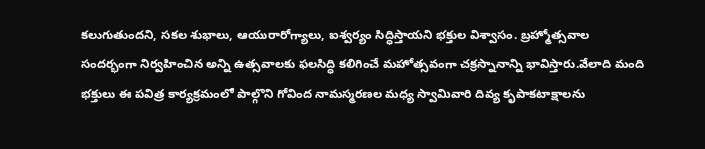కలుగుతుందని, సకల శుభాలు, ఆయురారోగ్యాలు, ఐశ్వర్యం సిద్ధిస్తాయని భక్తుల విశ్వాసం. బ్రహ్మోత్సవాల సందర్భంగా నిర్వహించిన అన్ని ఉత్సవాలకు ఫలసిద్ధి కలిగించే మహోత్సవంగా చక్రస్నానాన్ని భావిస్తారు.వేలాది మంది భక్తులు ఈ పవిత్ర కార్యక్రమంలో పాల్గొని గోవింద నామస్మరణల మధ్య స్వామివారి దివ్య కృపాకటాక్షాలను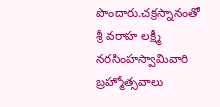పొందారు.చక్రస్నానంతో శ్రీ వరాహ లక్ష్మీ నరసింహస్వామివారి బ్రహ్మోత్సవాలు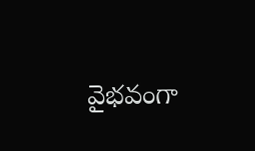వైభవంగా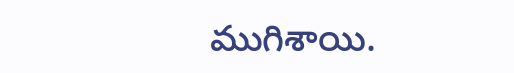ముగిశాయి.